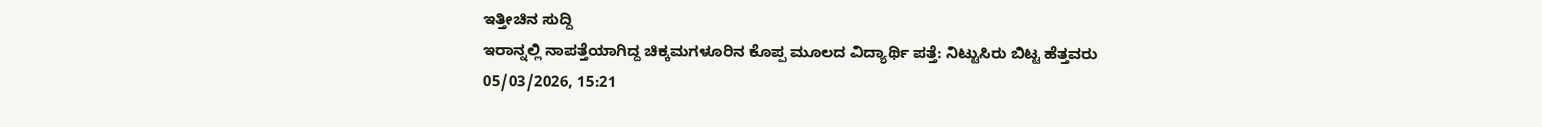ಇತ್ತೀಚಿನ ಸುದ್ದಿ
ಇರಾನ್ನಲ್ಲಿ ನಾಪತ್ತೆಯಾಗಿದ್ದ ಚಿಕ್ಕಮಗಳೂರಿನ ಕೊಪ್ಪ ಮೂಲದ ವಿದ್ಯಾರ್ಥಿ ಪತ್ತೆ: ನಿಟ್ಟುಸಿರು ಬಿಟ್ಟ ಹೆತ್ತವರು
05/03/2026, 15:21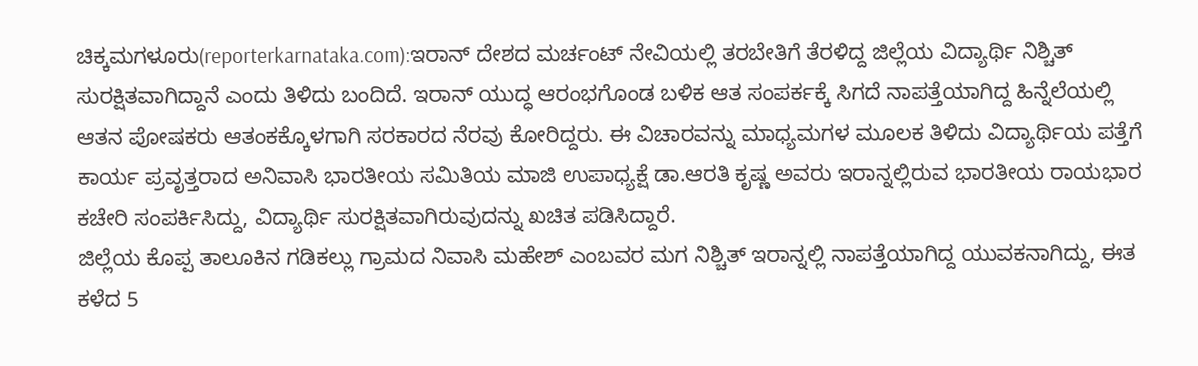ಚಿಕ್ಕಮಗಳೂರು(reporterkarnataka.com):ಇರಾನ್ ದೇಶದ ಮರ್ಚಂಟ್ ನೇವಿಯಲ್ಲಿ ತರಬೇತಿಗೆ ತೆರಳಿದ್ದ ಜಿಲ್ಲೆಯ ವಿದ್ಯಾರ್ಥಿ ನಿಶ್ಚಿತ್ ಸುರಕ್ಷಿತವಾಗಿದ್ದಾನೆ ಎಂದು ತಿಳಿದು ಬಂದಿದೆ. ಇರಾನ್ ಯುದ್ಧ ಆರಂಭಗೊಂಡ ಬಳಿಕ ಆತ ಸಂಪರ್ಕಕ್ಕೆ ಸಿಗದೆ ನಾಪತ್ತೆಯಾಗಿದ್ದ ಹಿನ್ನೆಲೆಯಲ್ಲಿ ಆತನ ಪೋಷಕರು ಆತಂಕಕ್ಕೊಳಗಾಗಿ ಸರಕಾರದ ನೆರವು ಕೋರಿದ್ದರು. ಈ ವಿಚಾರವನ್ನು ಮಾಧ್ಯಮಗಳ ಮೂಲಕ ತಿಳಿದು ವಿದ್ಯಾರ್ಥಿಯ ಪತ್ತೆಗೆ ಕಾರ್ಯ ಪ್ರವೃತ್ತರಾದ ಅನಿವಾಸಿ ಭಾರತೀಯ ಸಮಿತಿಯ ಮಾಜಿ ಉಪಾಧ್ಯಕ್ಷೆ ಡಾ.ಆರತಿ ಕೃಷ್ಣ ಅವರು ಇರಾನ್ನಲ್ಲಿರುವ ಭಾರತೀಯ ರಾಯಭಾರ ಕಚೇರಿ ಸಂಪರ್ಕಿಸಿದ್ದು, ವಿದ್ಯಾರ್ಥಿ ಸುರಕ್ಷಿತವಾಗಿರುವುದನ್ನು ಖಚಿತ ಪಡಿಸಿದ್ದಾರೆ.
ಜಿಲ್ಲೆಯ ಕೊಪ್ಪ ತಾಲೂಕಿನ ಗಡಿಕಲ್ಲು ಗ್ರಾಮದ ನಿವಾಸಿ ಮಹೇಶ್ ಎಂಬವರ ಮಗ ನಿಶ್ಚಿತ್ ಇರಾನ್ನಲ್ಲಿ ನಾಪತ್ತೆಯಾಗಿದ್ದ ಯುವಕನಾಗಿದ್ದು, ಈತ ಕಳೆದ 5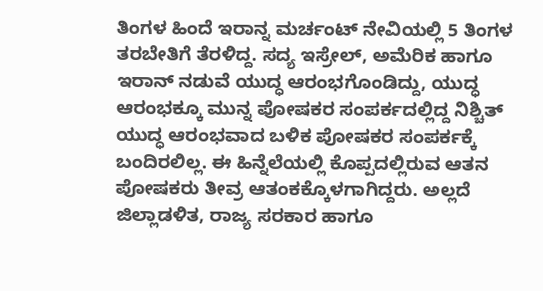ತಿಂಗಳ ಹಿಂದೆ ಇರಾನ್ನ ಮರ್ಚಂಟ್ ನೇವಿಯಲ್ಲಿ 5 ತಿಂಗಳ ತರಬೇತಿಗೆ ತೆರಳಿದ್ದ. ಸದ್ಯ ಇಸ್ರೇಲ್, ಅಮೆರಿಕ ಹಾಗೂ ಇರಾನ್ ನಡುವೆ ಯುದ್ಧ ಆರಂಭಗೊಂಡಿದ್ದು, ಯುದ್ಧ ಆರಂಭಕ್ಕೂ ಮುನ್ನ ಪೋಷಕರ ಸಂಪರ್ಕದಲ್ಲಿದ್ದ ನಿಶ್ಚಿತ್ ಯುದ್ಧ ಆರಂಭವಾದ ಬಳಿಕ ಪೋಷಕರ ಸಂಪರ್ಕಕ್ಕೆ ಬಂದಿರಲಿಲ್ಲ. ಈ ಹಿನ್ನೆಲೆಯಲ್ಲಿ ಕೊಪ್ಪದಲ್ಲಿರುವ ಆತನ ಪೋಷಕರು ತೀವ್ರ ಆತಂಕಕ್ಕೊಳಗಾಗಿದ್ದರು. ಅಲ್ಲದೆ ಜಿಲ್ಲಾಡಳಿತ, ರಾಜ್ಯ ಸರಕಾರ ಹಾಗೂ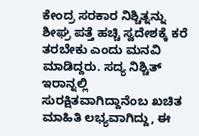ಕೇಂದ್ರ ಸರಕಾರ ನಿಶ್ಚಿತ್ನನ್ನು ಶೀಘ್ರ ಪತ್ತೆ ಹಚ್ಚಿ ಸ್ವದೇಶಕ್ಕೆ ಕರೆ ತರಬೇಕು ಎಂದು ಮನವಿ ಮಾಡಿದ್ದರು. ಸದ್ಯ ನಿಶ್ಚಿತ್ ಇರಾನ್ನಲ್ಲಿ ಸುರಕ್ಷಿತವಾಗಿದ್ದಾನೆಂಬ ಖಚಿತ ಮಾಹಿತಿ ಲಭ್ಯವಾಗಿದ್ದು, ಈ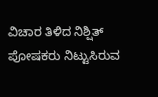ವಿಚಾರ ತಿಳಿದ ನಿಶ್ಷಿತ್ ಪೋಷಕರು ನಿಟ್ಟುಸಿರುವ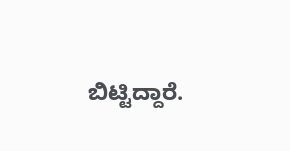ಬಿಟ್ಟಿದ್ದಾರೆ.